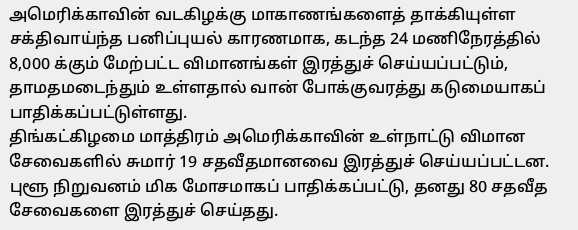அமெரிக்காவின் வடகிழக்கு மாகாணங்களைத் தாக்கியுள்ள சக்திவாய்ந்த பனிப்புயல் காரணமாக, கடந்த 24 மணிநேரத்தில் 8,000 க்கும் மேற்பட்ட விமானங்கள் இரத்துச் செய்யப்பட்டும், தாமதமடைந்தும் உள்ளதால் வான் போக்குவரத்து கடுமையாகப் பாதிக்கப்பட்டுள்ளது.
திங்கட்கிழமை மாத்திரம் அமெரிக்காவின் உள்நாட்டு விமான சேவைகளில் சுமார் 19 சதவீதமானவை இரத்துச் செய்யப்பட்டன. புளூ நிறுவனம் மிக மோசமாகப் பாதிக்கப்பட்டு, தனது 80 சதவீத சேவைகளை இரத்துச் செய்தது.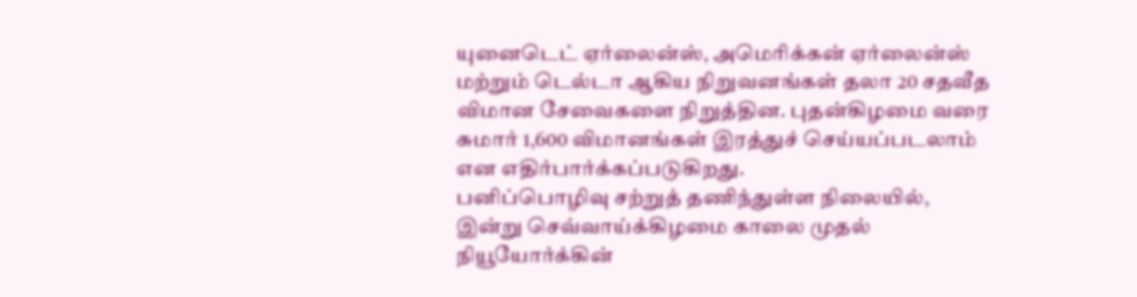யுனைடெட் ஏர்லைன்ஸ், அமெரிக்கன் ஏர்லைன்ஸ் மற்றும் டெல்டா ஆகிய நிறுவனங்கள் தலா 20 சதவீத விமான சேவைகளை நிறுத்தின. புதன்கிழமை வரை சுமார் 1,600 விமானங்கள் இரத்துச் செய்யப்படலாம் என எதிர்பார்க்கப்படுகிறது.
பனிப்பொழிவு சற்றுத் தணிந்துள்ள நிலையில், இன்று செவ்வாய்க்கிழமை காலை முதல் நியூயோர்க்கின்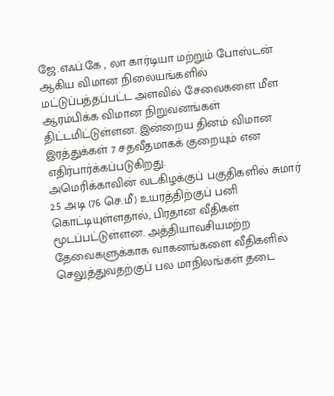ஜே.எஃப்.கே , லா கார்டியா மற்றும் போஸ்டன் ஆகிய விமான நிலையங்களில் மட்டுப்பத்தப்பட்ட அளவில் சேவைகளை மீள ஆரம்பிக்க விமான நிறுவனங்கள் திட்டமிட்டுள்ளன. இன்றைய தினம் விமான இரத்துக்கள் 7 சதவீதமாகக் குறையும் என எதிர்பார்க்கப்படுகிறது.
அமெரிக்காவின் வடகிழக்குப் பகுதிகளில் சுமார் 2.5 அடி (76 செ.மீ) உயரத்திற்குப் பனி கொட்டியுள்ளதால், பிரதான வீதிகள் மூடப்பட்டுள்ளன. அத்தியாவசியமற்ற தேவைகளுக்காக வாகனங்களை வீதிகளில் செலுத்துவதற்குப் பல மாநிலங்கள் தடை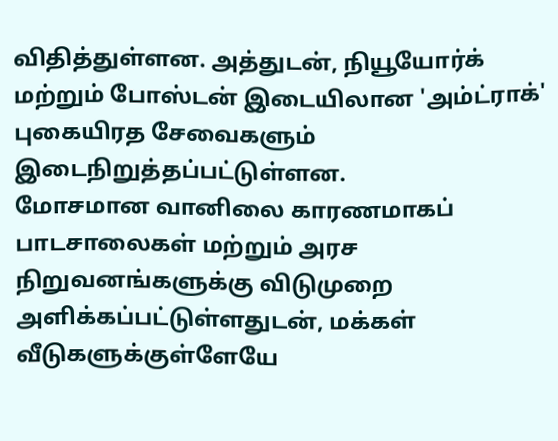விதித்துள்ளன. அத்துடன், நியூயோர்க் மற்றும் போஸ்டன் இடையிலான 'அம்ட்ராக்' புகையிரத சேவைகளும் இடைநிறுத்தப்பட்டுள்ளன.
மோசமான வானிலை காரணமாகப் பாடசாலைகள் மற்றும் அரச நிறுவனங்களுக்கு விடுமுறை அளிக்கப்பட்டுள்ளதுடன், மக்கள் வீடுகளுக்குள்ளேயே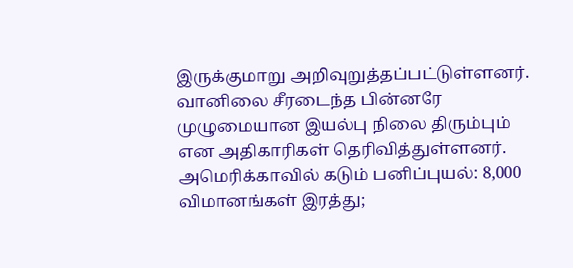இருக்குமாறு அறிவுறுத்தப்பட்டுள்ளனர். வானிலை சீரடைந்த பின்னரே முழுமையான இயல்பு நிலை திரும்பும் என அதிகாரிகள் தெரிவித்துள்ளனர்.
அமெரிக்காவில் கடும் பனிப்புயல்: 8,000 விமானங்கள் இரத்து;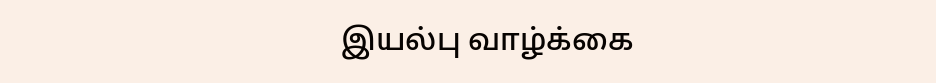இயல்பு வாழ்க்கை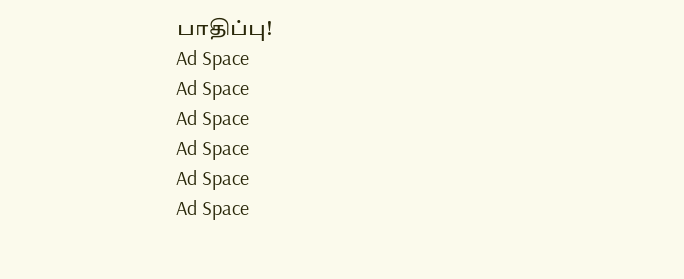பாதிப்பு!
Ad Space
Ad Space
Ad Space
Ad Space
Ad Space
Ad Space